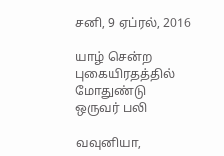சனி, 9 ஏப்ரல், 2016

யாழ் சென்ற புகையிரதத்தில் மோதுண்டு ஒருவர் பலி

வவுனியா,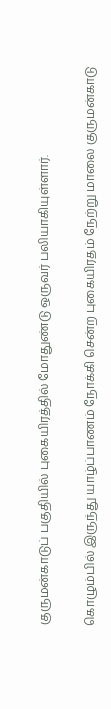குருமன்காடுப் பகுதியில் புகையிரத்தில் மோதுண்டு ஒருவர் பலியாகியுள்ளார்.

கொழும்பில் இருந்து யாழ்ப்பாணம் நோக்கி சென்ற புகையிரதம் நேற்று மாலை குருமன்காடு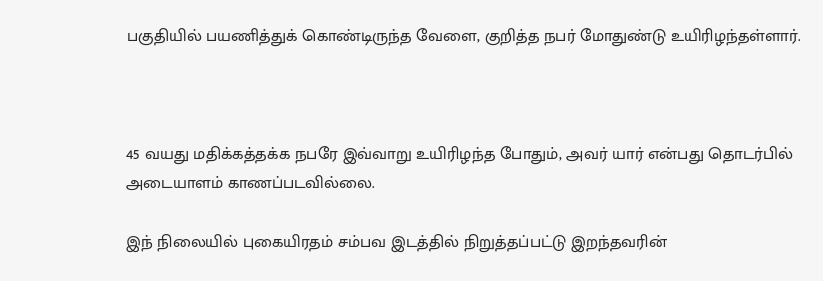பகுதியில் பயணித்துக் கொண்டிருந்த வேளை, குறித்த நபர் மோதுண்டு உயிரிழந்தள்ளார்.



45 வயது மதிக்கத்தக்க நபரே இவ்வாறு உயிரிழந்த போதும், அவர் யார் என்பது தொடர்பில் அடையாளம் காணப்படவில்லை.

இந் நிலையில் புகையிரதம் சம்பவ இடத்தில் நிறுத்தப்பட்டு இறந்தவரின்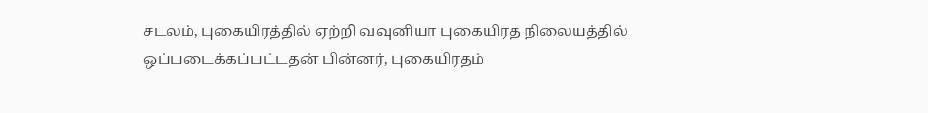சடலம், புகையிரத்தில் ஏற்றி வவுனியா புகையிரத நிலையத்தில் ஒப்படைக்கப்பட்டதன் பின்னர், புகையிரதம்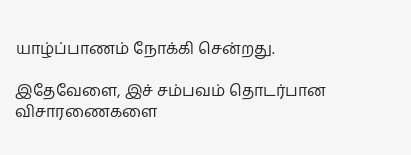யாழ்ப்பாணம் நோக்கி சென்றது.

இதேவேளை, இச் சம்பவம் தொடர்பான விசாரணைகளை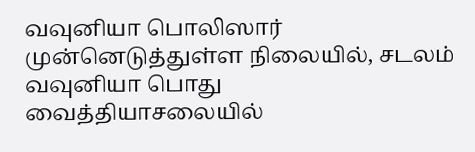வவுனியா பொலிஸார் முன்னெடுத்துள்ள நிலையில், சடலம் வவுனியா பொது வைத்தியாசலையில்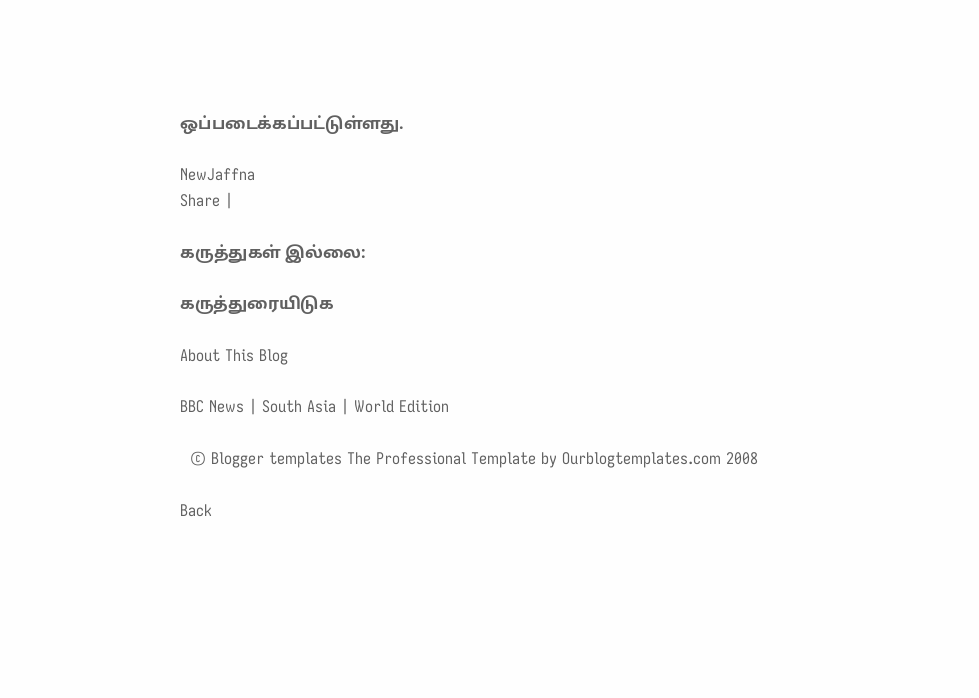ஒப்படைக்கப்பட்டுள்ளது.

NewJaffna
Share |

கருத்துகள் இல்லை:

கருத்துரையிடுக

About This Blog

BBC News | South Asia | World Edition

  © Blogger templates The Professional Template by Ourblogtemplates.com 2008

Back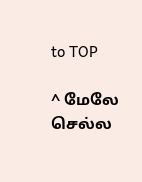to TOP

^ மேலே செல்ல